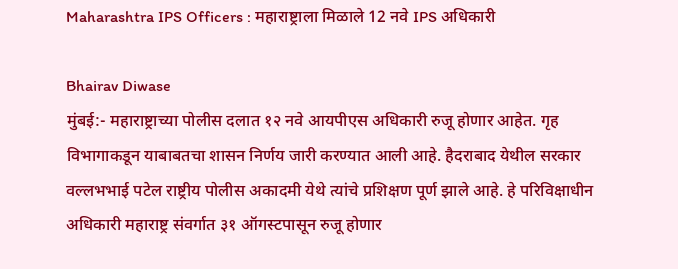Maharashtra IPS Officers : महाराष्ट्राला मिळाले 12 नवे IPS अधिकारी

Bhairav Diwase
मुंबई:- महाराष्ट्राच्या पोलीस दलात १२ नवे आयपीएस अधिकारी रुजू होणार आहेत. गृह विभागाकडून याबाबतचा शासन निर्णय जारी करण्यात आली आहे. हैदराबाद येथील सरकार वल्लभभाई पटेल राष्ट्रीय पोलीस अकादमी येथे त्यांचे प्रशिक्षण पूर्ण झाले आहे. हे परिविक्षाधीन अधिकारी महाराष्ट्र संवर्गात ३१ ऑगस्टपासून रुजू होणार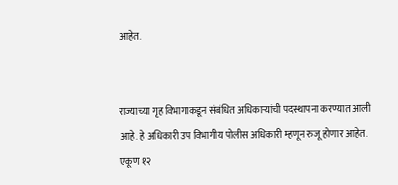आहेत.


राज्याच्या गृह विभागाकडून संबंधित अधिकाऱ्यांची पदस्थापना करण्यात आली आहे. हे अधिकारी उप विभागीय पोलीस अधिकारी म्हणून रुजू होणार आहेत. एकूण १२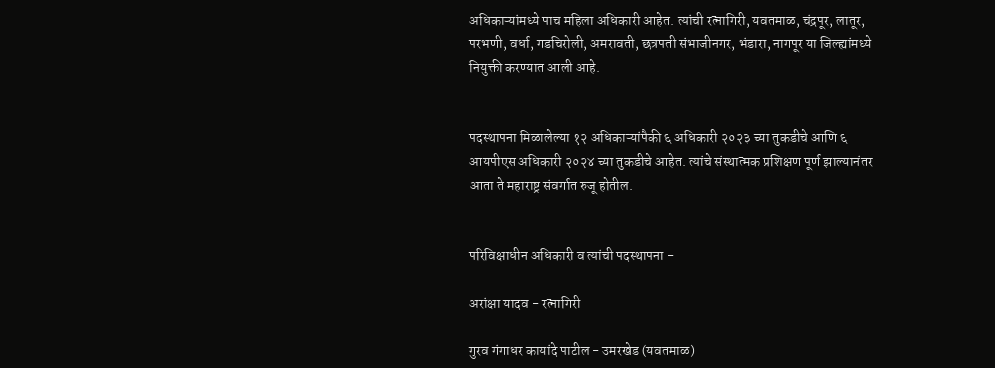अधिकाऱ्यांमध्ये पाच महिला अधिकारी आहेत. त्यांची रत्नागिरी, यवतमाळ, चंद्रपूर, लातूर, परभणी, वर्धा, गडचिरोली, अमरावती, छत्रपती संभाजीनगर, भंडारा, नागपूर या जिल्ह्यांमध्ये नियुक्ती करण्यात आली आहे.


पदस्थापना मिळालेल्या १२ अधिकाऱ्यांपैकी ६ अधिकारी २०२३ च्या तुकडीचे आणि ६ आयपीएस अधिकारी २०२४ च्या तुकडीचे आहेत. त्यांचे संस्थात्मक प्रशिक्षण पूर्ण झाल्यानंतर आता ते महाराष्ट्र संवर्गात रुजू होतील.


परिविक्षाधीन अधिकारी व त्यांची पदस्थापना -

अरांक्षा यादव - रत्नागिरी

गुरव गंगाधर कायांदे पाटील - उमरखेड (यवतमाळ)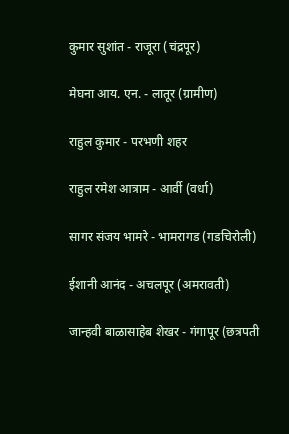कुमार सुशांत - राजूरा (चंद्रपूर)

मेघना आय. एन. - लातूर (ग्रामीण)

राहुल कुमार - परभणी शहर

राहुल रमेश आत्राम - आर्वी (वर्धा)

सागर संजय भामरे - भामरागड (गडचिरोली)

ईशानी आनंद - अचलपूर (अमरावती)

जान्हवी बाळासाहेब शेखर - गंगापूर (छत्रपती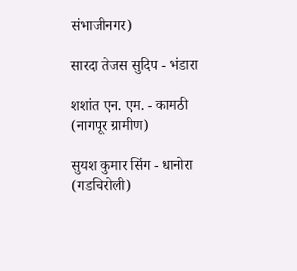संभाजीनगर)

सारदा तेजस सुदिप - भंडारा

शशांत एन. एम. - कामठी (नागपूर ग्रामीण)

सुयश कुमार सिंग - धानोरा (गडचिरोली)